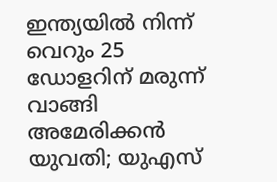ഇന്ത്യയിൽ നിന്ന് വെറും 25 ഡോളറിന് മരുന്ന് വാങ്ങി അമേരിക്കൻ യുവതി; യുഎസ്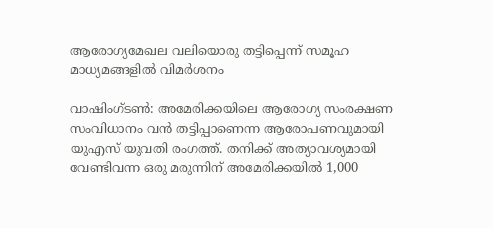ആരോഗ്യമേഖല വലിയൊരു തട്ടിപ്പെന്ന് സമൂഹ മാധ്യമങ്ങളിൽ വിമർശനം

വാഷിംഗ്ടൺ: അമേരിക്കയിലെ ആരോഗ്യ സംരക്ഷണ സംവിധാനം വൻ തട്ടിപ്പാണെന്ന ആരോപണവുമായി യുഎസ് യുവതി രംഗത്ത്. തനിക്ക് അത്യാവശ്യമായി വേണ്ടിവന്ന ഒരു മരുന്നിന് അമേരിക്കയിൽ 1,000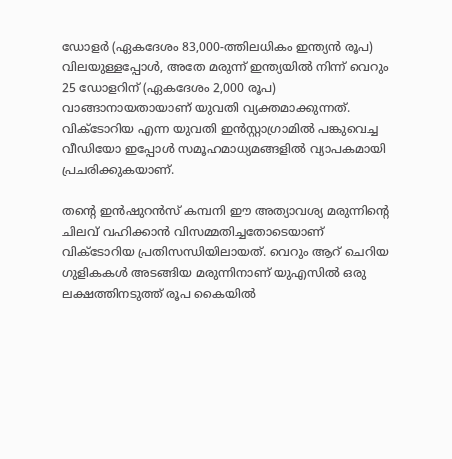ഡോളർ (ഏകദേശം 83,000-ത്തിലധികം ഇന്ത്യൻ രൂപ) വിലയുള്ളപ്പോൾ, അതേ മരുന്ന് ഇന്ത്യയിൽ നിന്ന് വെറും 25 ഡോളറിന് (ഏകദേശം 2,000 രൂപ) വാങ്ങാനായതായാണ് യുവതി വ്യക്തമാക്കുന്നത്. വിക്ടോറിയ എന്ന യുവതി ഇൻസ്റ്റാഗ്രാമിൽ പങ്കുവെച്ച വീഡിയോ ഇപ്പോൾ സമൂഹമാധ്യമങ്ങളിൽ വ്യാപകമായി പ്രചരിക്കുകയാണ്.

തന്‍റെ ഇൻഷുറൻസ് കമ്പനി ഈ അത്യാവശ്യ മരുന്നിന്‍റെ ചിലവ് വഹിക്കാൻ വിസമ്മതിച്ചതോടെയാണ് വിക്ടോറിയ പ്രതിസന്ധിയിലായത്. വെറും ആറ് ചെറിയ ഗുളികകൾ അടങ്ങിയ മരുന്നിനാണ് യുഎസിൽ ഒരു ലക്ഷത്തിനടുത്ത് രൂപ കൈയിൽ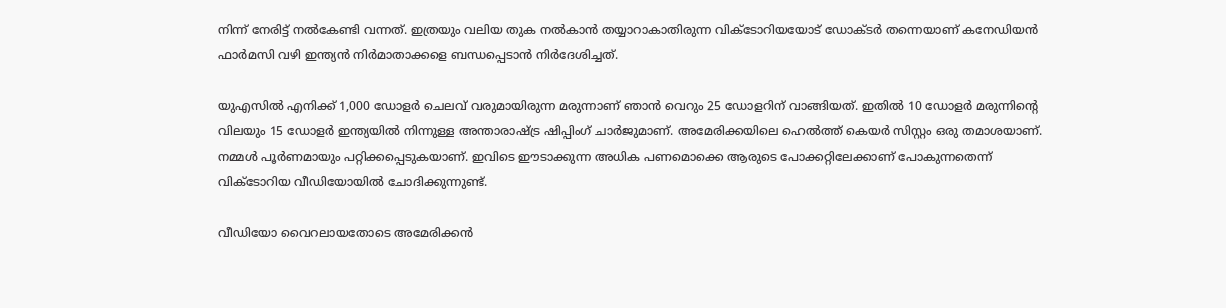നിന്ന് നേരിട്ട് നൽകേണ്ടി വന്നത്. ഇത്രയും വലിയ തുക നൽകാൻ തയ്യാറാകാതിരുന്ന വിക്ടോറിയയോട് ഡോക്ടർ തന്നെയാണ് കനേഡിയൻ ഫാർമസി വഴി ഇന്ത്യൻ നിർമാതാക്കളെ ബന്ധപ്പെടാൻ നിർദേശിച്ചത്.

യുഎസിൽ എനിക്ക് 1,000 ഡോളർ ചെലവ് വരുമായിരുന്ന മരുന്നാണ് ഞാൻ വെറും 25 ഡോളറിന് വാങ്ങിയത്. ഇതിൽ 10 ഡോളർ മരുന്നിന്‍റെ വിലയും 15 ഡോളർ ഇന്ത്യയിൽ നിന്നുള്ള അന്താരാഷ്ട്ര ഷിപ്പിംഗ് ചാർജുമാണ്. അമേരിക്കയിലെ ഹെൽത്ത് കെയർ സിസ്റ്റം ഒരു തമാശയാണ്. നമ്മൾ പൂർണമായും പറ്റിക്കപ്പെടുകയാണ്. ഇവിടെ ഈടാക്കുന്ന അധിക പണമൊക്കെ ആരുടെ പോക്കറ്റിലേക്കാണ് പോകുന്നതെന്ന് വിക്ടോറിയ വീഡിയോയിൽ ചോദിക്കുന്നുണ്ട്.

വീഡിയോ വൈറലായതോടെ അമേരിക്കൻ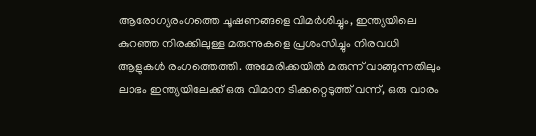ആരോഗ്യരംഗത്തെ ചൂഷണങ്ങളെ വിമർശിച്ചും, ഇന്ത്യയിലെ കുറഞ്ഞ നിരക്കിലുള്ള മരുന്നുകളെ പ്രശംസിച്ചും നിരവധി ആളുകൾ രംഗത്തെത്തി. അമേരിക്കയിൽ മരുന്ന് വാങ്ങുന്നതിലും ലാഭം ഇന്ത്യയിലേക്ക് ഒരു വിമാന ടിക്കറ്റെടുത്ത് വന്ന്, ഒരു വാരം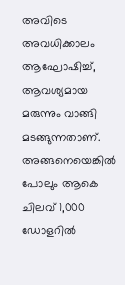അവിടെ അവധിക്കാലം ആഘോഷിച്ച്, ആവശ്യമായ മരുന്നും വാങ്ങി മടങ്ങുന്നതാണ്. അങ്ങനെയെങ്കിൽ പോലും ആകെ ചിലവ് 1,000 ഡോളറിൽ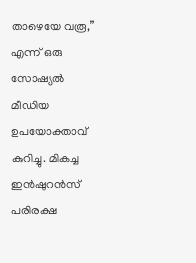താഴെയേ വരൂ,” എന്ന് ഒരു സോഷ്യൽ മീഡിയ ഉപയോക്താവ് കുറിച്ചു. മികച്ച ഇൻഷുറൻസ് പരിരക്ഷ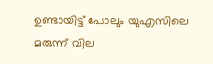ഉണ്ടായിട്ട് പോലും യുഎസിലെ മരുന്ന് വില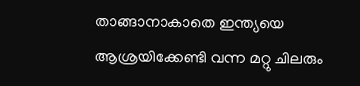താങ്ങാനാകാതെ ഇന്ത്യയെ ആശ്രയിക്കേണ്ടി വന്ന മറ്റു ചിലരും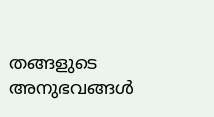തങ്ങളുടെ അനുഭവങ്ങൾ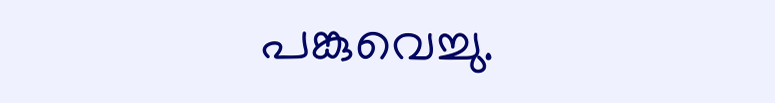പങ്കുവെച്ചു.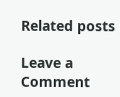Related posts

Leave a Comment